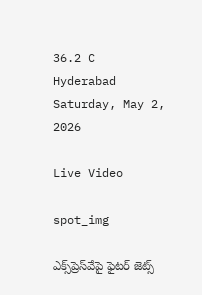36.2 C
Hyderabad
Saturday, May 2, 2026

Live Video

spot_img

ఎక్స్‌ప్రెస్‌వేపై ఫైటర్ జెట్స్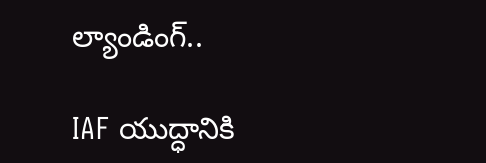ల్యాండింగ్..

IAF యుద్ధానికి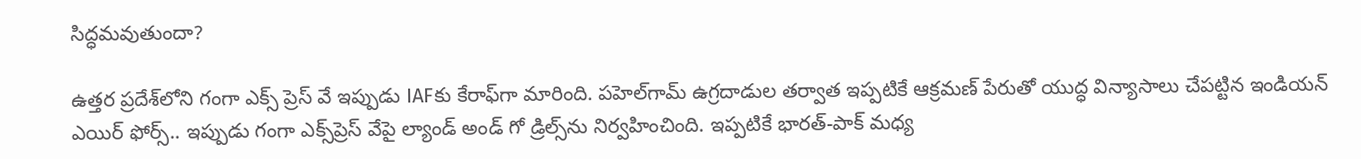సిద్ధమవుతుందా?

ఉత్తర ప్రదేశ్‌లోని గంగా ఎక్స్ ప్రెస్ వే ఇప్పుడు IAFకు కేరాఫ్‌గా మారింది. పహెల్‌గామ్ ఉగ్రదాడుల తర్వాత ఇప్పటికే ఆక్రమణ్‌ పేరుతో యుద్ధ విన్యాసాలు చేపట్టిన ఇండియన్ ఎయిర్‌ ఫోర్స్‌.. ఇప్పుడు గంగా ఎక్స్‌ప్రెస్‌ వేపై ల్యాండ్ అండ్ గో డ్రిల్స్‌ను నిర్వహించింది. ఇప్పటికే భారత్-పాక్ మధ్య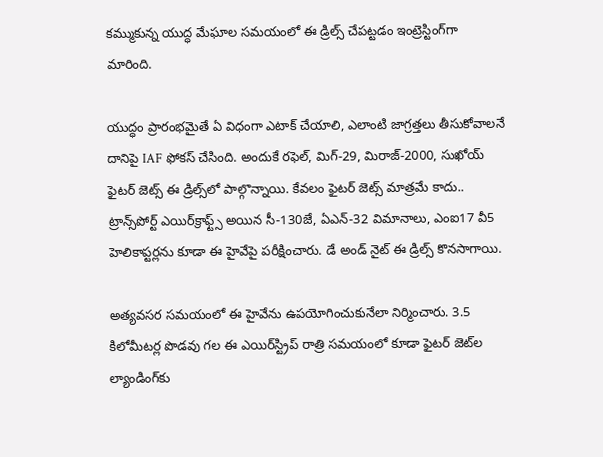కమ్ముకున్న యుద్ధ మేఘాల సమయంలో ఈ డ్రిల్స్ చేపట్టడం ఇంట్రెస్టింగ్‌గా మారింది.

యుద్ధం ప్రారంభమైతే ఏ విధంగా ఎటాక్ చేయాలి, ఎలాంటి జాగ్రత్తలు తీసుకోవాలనే దానిపై IAF ఫోకస్ చేసింది. అందుకే రఫెల్, మిగ్-29, మిరాజ్-2000, సుఖోయ్ ఫైటర్ జెట్స్‌ ఈ డ్రిల్స్‌లో పాల్గొన్నాయి. కేవలం ఫైటర్ జెట్స్‌ మాత్రమే కాదు.. ట్రాన్స్‌పోర్ట్ ఎయిర్‌క్రాఫ్ట్స్‌ అయిన సీ-130జే, ఏఎన్-32 విమానాలు, ఎంఐ17 వీ5 హెలికాప్టర్లను కూడా ఈ హైవేపై పరీక్షించారు. డే అండ్ నైట్‌ ఈ డ్రిల్స్‌ కొనసాగాయి.

అత్యవసర సమయంలో ఈ హైవేను ఉపయోగించుకునేలా నిర్మించారు. 3.5 కిలోమీటర్ల పొడవు గల ఈ ఎయిర్‌స్ట్రిప్ రాత్రి సమయంలో కూడా ఫైటర్‌ జెట్‌ల ల్యాండింగ్‌కు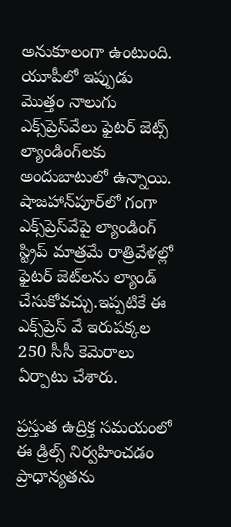అనుకూలంగా ఉంటుంది. యూపీలో ఇప్పుడు మొత్తం నాలుగు ఎక్స్‌ప్రెస్‌వేలు ఫైటర్ జెట్స్‌ ల్యాండింగ్‌లకు అందుబాటులో ఉన్నాయి. షాజహాన్‌పూర్‌లో గంగా ఎక్స్‌ప్రెస్‌వేపై ల్యాండింగ్‌ స్ట్రిప్‌ మాత్రమే రాత్రివేళల్లో ఫైటర్‌ జెట్‌లను ల్యాండ్‌ చేసుకోవచ్చు.ఇప్పటికే ఈ ఎక్స్‌ప్రెస్‌ వే ఇరుపక్కల 250 సీసీ కెమెరాలు ఏర్పాటు చేశారు.

ప్రస్తుత ఉద్రిక్త సమయంలో ఈ డ్రిల్స్ నిర్వహించడం ప్రాధాన్యతను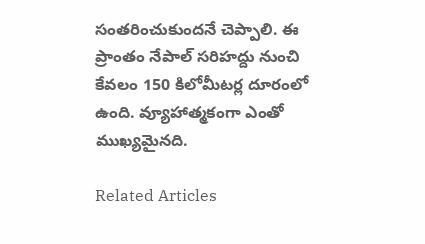సంతరించుకుందనే చెప్పాలి. ఈ ప్రాంతం నేపాల్ సరిహద్దు నుంచి కేవలం 150 కిలోమీటర్ల దూరంలో ఉంది. వ్యూహాత్మకంగా ఎంతో ముఖ్యమైనది.

Related Articles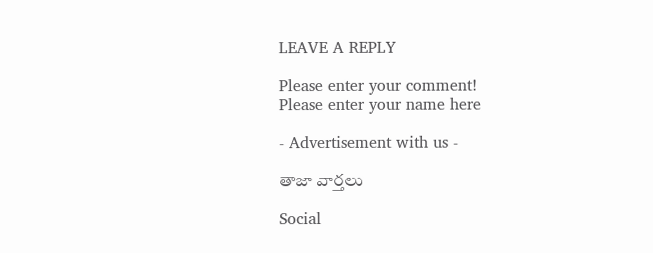LEAVE A REPLY

Please enter your comment!
Please enter your name here

- Advertisement with us -

తాజా వార్తలు

Social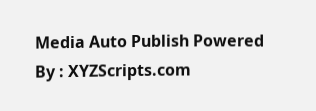Media Auto Publish Powered By : XYZScripts.com